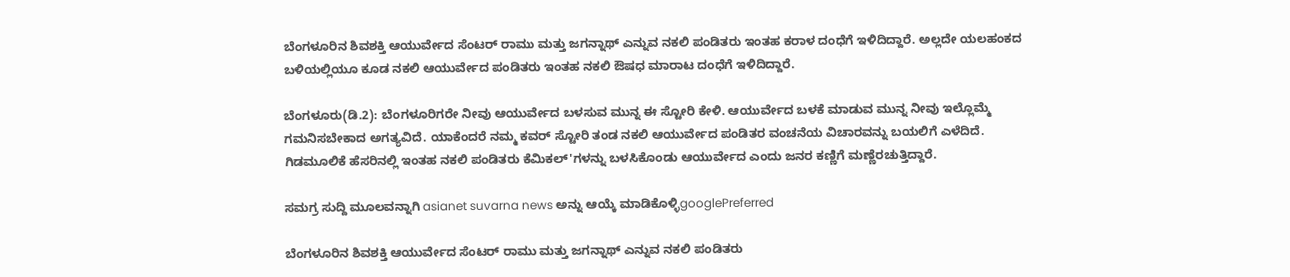ಬೆಂಗಳೂರಿನ ಶಿವಶಕ್ತಿ ಆಯುರ್ವೇದ ಸೆಂಟರ್ ರಾಮು ಮತ್ತು ಜಗನ್ನಾಥ್ ಎನ್ನುವ ನಕಲಿ ಪಂಡಿತರು ಇಂತಹ ಕರಾಳ ದಂಧೆಗೆ ಇಳಿದಿದ್ದಾರೆ. ಅಲ್ಲದೇ ಯಲಹಂಕದ ಬಳಿಯಲ್ಲಿಯೂ ಕೂಡ ನಕಲಿ ಆಯುರ್ವೇದ ಪಂಡಿತರು ಇಂತಹ ನಕಲಿ ಔಷಧ ಮಾರಾಟ ದಂಧೆಗೆ ಇಳಿದಿದ್ದಾರೆ.

ಬೆಂಗಳೂರು(ಡಿ.2): ಬೆಂಗಳೂರಿಗರೇ ನೀವು ಆಯುರ್ವೇದ ಬಳಸುವ ಮುನ್ನ ಈ ಸ್ಟೋರಿ ಕೇಳಿ. ಆಯುರ್ವೇದ ಬಳಕೆ ಮಾಡುವ ಮುನ್ನ ನೀವು ಇಲ್ಲೊಮ್ಮೆ ಗಮನಿಸಬೇಕಾದ ಅಗತ್ಯವಿದೆ. ಯಾಕೆಂದರೆ ನಮ್ಮ ಕವರ್ ಸ್ಟೋರಿ ತಂಡ ನಕಲಿ ಆಯುರ್ವೇದ ಪಂಡಿತರ ವಂಚನೆಯ ವಿಚಾರವನ್ನು ಬಯಲಿಗೆ ಎಳೆದಿದೆ. ಗಿಡಮೂಲಿಕೆ ಹೆಸರಿನಲ್ಲಿ ಇಂತಹ ನಕಲಿ ಪಂಡಿತರು ಕೆಮಿಕಲ್'ಗಳನ್ನು ಬಳಸಿಕೊಂಡು ಆಯುರ್ವೇದ ಎಂದು ಜನರ ಕಣ್ಣಿಗೆ ಮಣ್ಣೆರಚುತ್ತಿದ್ದಾರೆ.

ಸಮಗ್ರ ಸುದ್ದಿ ಮೂಲವನ್ನಾಗಿ asianet suvarna news ಅನ್ನು ಆಯ್ಕೆ ಮಾಡಿಕೊಳ್ಳಿgooglePreferred

ಬೆಂಗಳೂರಿನ ಶಿವಶಕ್ತಿ ಆಯುರ್ವೇದ ಸೆಂಟರ್ ರಾಮು ಮತ್ತು ಜಗನ್ನಾಥ್ ಎನ್ನುವ ನಕಲಿ ಪಂಡಿತರು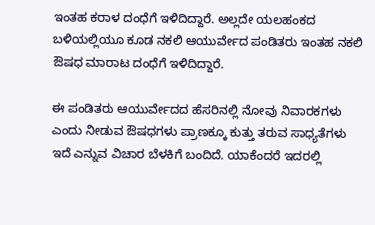ಇಂತಹ ಕರಾಳ ದಂಧೆಗೆ ಇಳಿದಿದ್ದಾರೆ. ಅಲ್ಲದೇ ಯಲಹಂಕದ ಬಳಿಯಲ್ಲಿಯೂ ಕೂಡ ನಕಲಿ ಆಯುರ್ವೇದ ಪಂಡಿತರು ಇಂತಹ ನಕಲಿ ಔಷಧ ಮಾರಾಟ ದಂಧೆಗೆ ಇಳಿದಿದ್ದಾರೆ.

ಈ ಪಂಡಿತರು ಆಯುರ್ವೇದದ ಹೆಸರಿನಲ್ಲಿ ನೋವು ನಿವಾರಕಗಳು ಎಂದು ನೀಡುವ ಔಷಧಗಳು ಪ್ರಾಣಕ್ಕೂ ಕುತ್ತು ತರುವ ಸಾಧ್ಯತೆಗಳು ಇದೆ ಎನ್ನುವ ವಿಚಾರ ಬೆಳಕಿಗೆ ಬಂದಿದೆ. ಯಾಕೆಂದರೆ ಇದರಲ್ಲಿ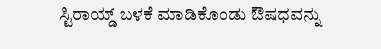ಸ್ಟಿರಾಯ್ಡ್ ಬಳಕೆ ಮಾಡಿಕೊಂಡು ಔಷಧವನ್ನು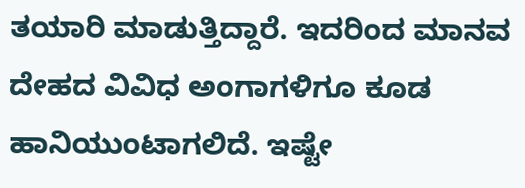ತಯಾರಿ ಮಾಡುತ್ತಿದ್ದಾರೆ. ಇದರಿಂದ ಮಾನವ ದೇಹದ ವಿವಿಧ ಅಂಗಾಗಳಿಗೂ ಕೂಡ ಹಾನಿಯುಂಟಾಗಲಿದೆ. ಇಷ್ಟೇ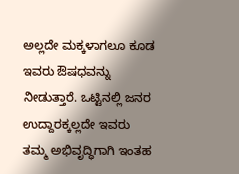ಅಲ್ಲದೇ ಮಕ್ಕಳಾಗಲೂ ಕೂಡ ಇವರು ಔಷಧವನ್ನು ನೀಡುತ್ತಾರೆ. ಒಟ್ಟಿನಲ್ಲಿ ಜನರ ಉದ್ದಾರಕ್ಕಲ್ಲದೇ ಇವರು ತಮ್ಮ ಅಭಿವೃದ್ಧಿಗಾಗಿ ಇಂತಹ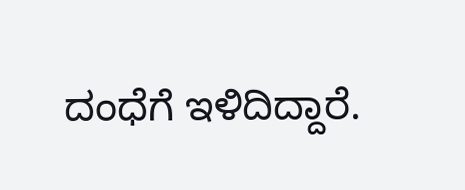ದಂಧೆಗೆ ಇಳಿದಿದ್ದಾರೆ.